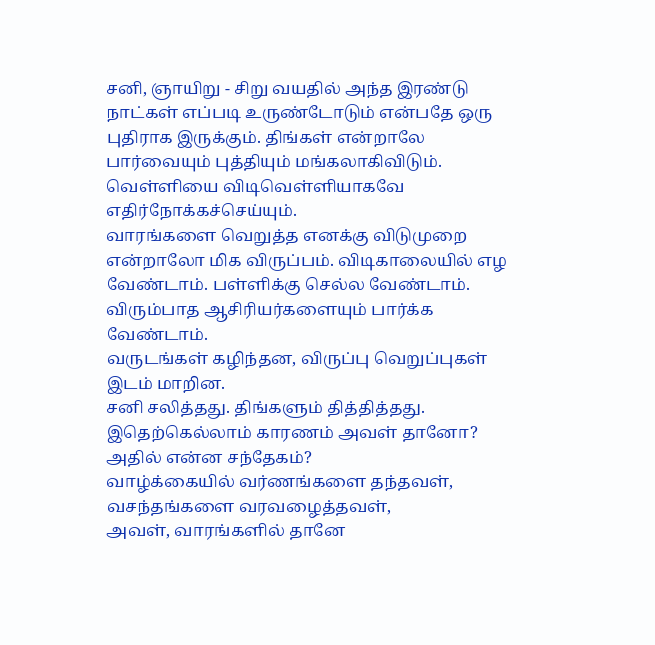சனி, ஞாயிறு - சிறு வயதில் அந்த இரண்டு நாட்கள் எப்படி உருண்டோடும் என்பதே ஒரு புதிராக இருக்கும். திங்கள் என்றாலே பார்வையும் புத்தியும் மங்கலாகிவிடும். வெள்ளியை விடிவெள்ளியாகவே எதிர்நோக்கச்செய்யும்.
வாரங்களை வெறுத்த எனக்கு விடுமுறை என்றாலோ மிக விருப்பம். விடிகாலையில் எழ வேண்டாம். பள்ளிக்கு செல்ல வேண்டாம். விரும்பாத ஆசிரியர்களையும் பார்க்க வேண்டாம்.
வருடங்கள் கழிந்தன, விருப்பு வெறுப்புகள் இடம் மாறின.
சனி சலித்தது. திங்களும் தித்தித்தது.
இதெற்கெல்லாம் காரணம் அவள் தானோ?
அதில் என்ன சந்தேகம்?
வாழ்க்கையில் வர்ணங்களை தந்தவள்,
வசந்தங்களை வரவழைத்தவள்,
அவள், வாரங்களில் தானே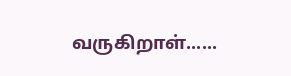வருகிறாள்......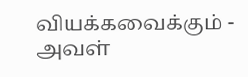வியக்கவைக்கும் - அவள்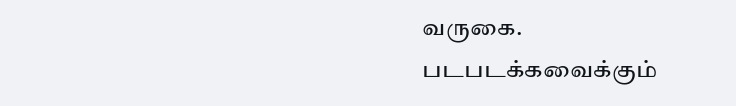வருகை.
படபடக்கவைக்கும்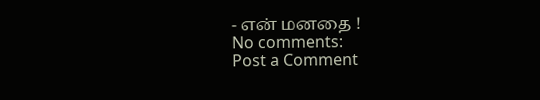- என் மனதை !
No comments:
Post a Comment